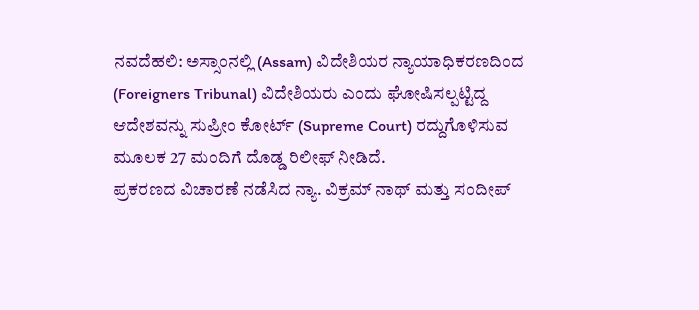ನವದೆಹಲಿ: ಅಸ್ಸಾಂನಲ್ಲಿ (Assam) ವಿದೇಶಿಯರ ನ್ಯಾಯಾಧಿಕರಣದಿಂದ (Foreigners Tribunal) ವಿದೇಶಿಯರು ಎಂದು ಘೋಷಿಸಲ್ಪಟ್ಟಿದ್ದ ಆದೇಶವನ್ನು ಸುಪ್ರೀಂ ಕೋರ್ಟ್ (Supreme Court) ರದ್ದುಗೊಳಿಸುವ ಮೂಲಕ 27 ಮಂದಿಗೆ ದೊಡ್ಡ ರಿಲೀಫ್ ನೀಡಿದೆ.
ಪ್ರಕರಣದ ವಿಚಾರಣೆ ನಡೆಸಿದ ನ್ಯಾ. ವಿಕ್ರಮ್ ನಾಥ್ ಮತ್ತು ಸಂದೀಪ್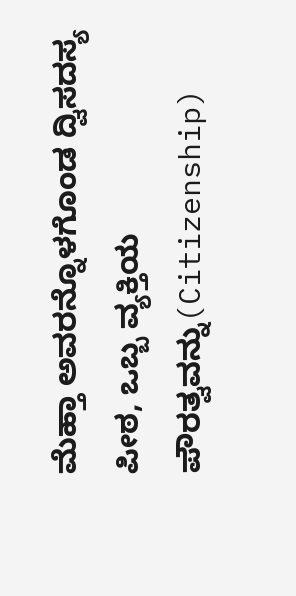ಮೆಹ್ತಾ ಅವರನ್ನೊಳಗೊಂಡ ದ್ವಿಸದಸ್ಯ ಪೀಠ, ಒಬ್ಬ ವ್ಯಕ್ತಿಯ ಪೌರತ್ವವನ್ನು(Citizenship)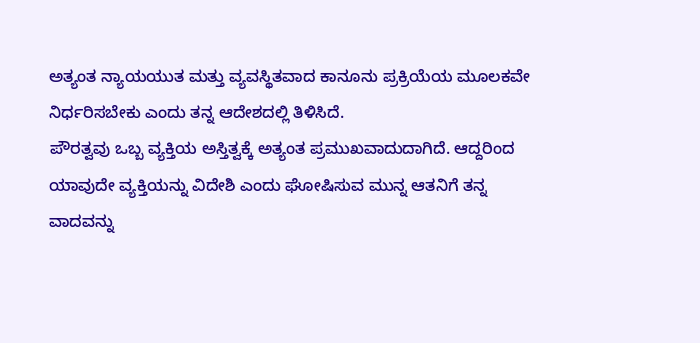ಅತ್ಯಂತ ನ್ಯಾಯಯುತ ಮತ್ತು ವ್ಯವಸ್ಥಿತವಾದ ಕಾನೂನು ಪ್ರಕ್ರಿಯೆಯ ಮೂಲಕವೇ ನಿರ್ಧರಿಸಬೇಕು ಎಂದು ತನ್ನ ಆದೇಶದಲ್ಲಿ ತಿಳಿಸಿದೆ.
ಪೌರತ್ವವು ಒಬ್ಬ ವ್ಯಕ್ತಿಯ ಅಸ್ತಿತ್ವಕ್ಕೆ ಅತ್ಯಂತ ಪ್ರಮುಖವಾದುದಾಗಿದೆ. ಆದ್ದರಿಂದ ಯಾವುದೇ ವ್ಯಕ್ತಿಯನ್ನು ವಿದೇಶಿ ಎಂದು ಘೋಷಿಸುವ ಮುನ್ನ ಆತನಿಗೆ ತನ್ನ ವಾದವನ್ನು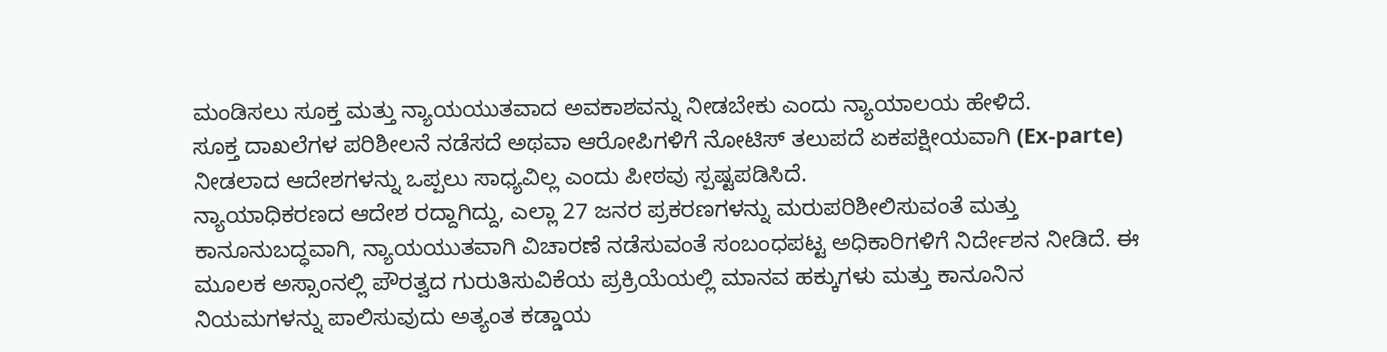ಮಂಡಿಸಲು ಸೂಕ್ತ ಮತ್ತು ನ್ಯಾಯಯುತವಾದ ಅವಕಾಶವನ್ನು ನೀಡಬೇಕು ಎಂದು ನ್ಯಾಯಾಲಯ ಹೇಳಿದೆ.
ಸೂಕ್ತ ದಾಖಲೆಗಳ ಪರಿಶೀಲನೆ ನಡೆಸದೆ ಅಥವಾ ಆರೋಪಿಗಳಿಗೆ ನೋಟಿಸ್ ತಲುಪದೆ ಏಕಪಕ್ಷೀಯವಾಗಿ (Ex-parte) ನೀಡಲಾದ ಆದೇಶಗಳನ್ನು ಒಪ್ಪಲು ಸಾಧ್ಯವಿಲ್ಲ ಎಂದು ಪೀಠವು ಸ್ಪಷ್ಟಪಡಿಸಿದೆ.
ನ್ಯಾಯಾಧಿಕರಣದ ಆದೇಶ ರದ್ದಾಗಿದ್ದು, ಎಲ್ಲಾ 27 ಜನರ ಪ್ರಕರಣಗಳನ್ನು ಮರುಪರಿಶೀಲಿಸುವಂತೆ ಮತ್ತು ಕಾನೂನುಬದ್ಧವಾಗಿ, ನ್ಯಾಯಯುತವಾಗಿ ವಿಚಾರಣೆ ನಡೆಸುವಂತೆ ಸಂಬಂಧಪಟ್ಟ ಅಧಿಕಾರಿಗಳಿಗೆ ನಿರ್ದೇಶನ ನೀಡಿದೆ. ಈ ಮೂಲಕ ಅಸ್ಸಾಂನಲ್ಲಿ ಪೌರತ್ವದ ಗುರುತಿಸುವಿಕೆಯ ಪ್ರಕ್ರಿಯೆಯಲ್ಲಿ ಮಾನವ ಹಕ್ಕುಗಳು ಮತ್ತು ಕಾನೂನಿನ ನಿಯಮಗಳನ್ನು ಪಾಲಿಸುವುದು ಅತ್ಯಂತ ಕಡ್ಡಾಯ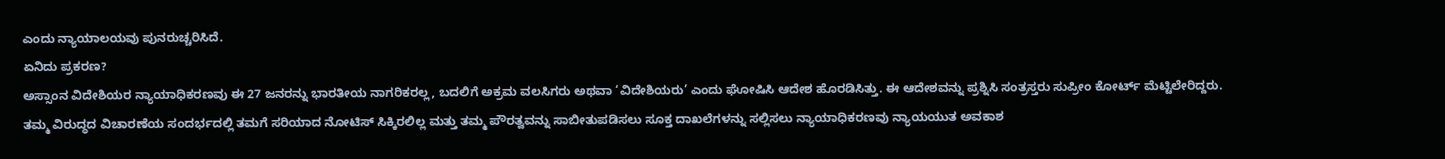ಎಂದು ನ್ಯಾಯಾಲಯವು ಪುನರುಚ್ಚರಿಸಿದೆ.
ಏನಿದು ಪ್ರಕರಣ?
ಅಸ್ಸಾಂನ ವಿದೇಶಿಯರ ನ್ಯಾಯಾಧಿಕರಣವು ಈ 27 ಜನರನ್ನು ಭಾರತೀಯ ನಾಗರಿಕರಲ್ಲ, ಬದಲಿಗೆ ಅಕ್ರಮ ವಲಸಿಗರು ಅಥವಾ ‘ವಿದೇಶಿಯರು’ ಎಂದು ಘೋಷಿಸಿ ಆದೇಶ ಹೊರಡಿಸಿತ್ತು. ಈ ಆದೇಶವನ್ನು ಪ್ರಶ್ನಿಸಿ ಸಂತ್ರಸ್ತರು ಸುಪ್ರೀಂ ಕೋರ್ಟ್ ಮೆಟ್ಟಿಲೇರಿದ್ದರು.
ತಮ್ಮ ವಿರುದ್ಧದ ವಿಚಾರಣೆಯ ಸಂದರ್ಭದಲ್ಲಿ ತಮಗೆ ಸರಿಯಾದ ನೋಟಿಸ್ ಸಿಕ್ಕಿರಲಿಲ್ಲ ಮತ್ತು ತಮ್ಮ ಪೌರತ್ವವನ್ನು ಸಾಬೀತುಪಡಿಸಲು ಸೂಕ್ತ ದಾಖಲೆಗಳನ್ನು ಸಲ್ಲಿಸಲು ನ್ಯಾಯಾಧಿಕರಣವು ನ್ಯಾಯಯುತ ಅವಕಾಶ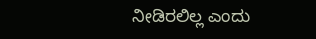ನೀಡಿರಲಿಲ್ಲ ಎಂದು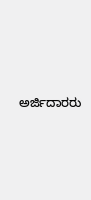ಅರ್ಜಿದಾರರು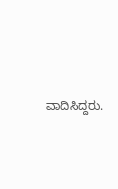ವಾದಿಸಿದ್ದರು.